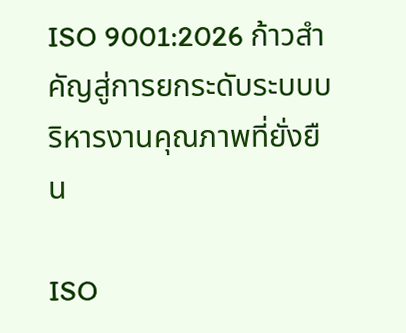ISO 9001:2026 ก้าวสำคัญสู่การยกระดับระบบบริหารงานคุณภาพที่ยั่งยืน

ISO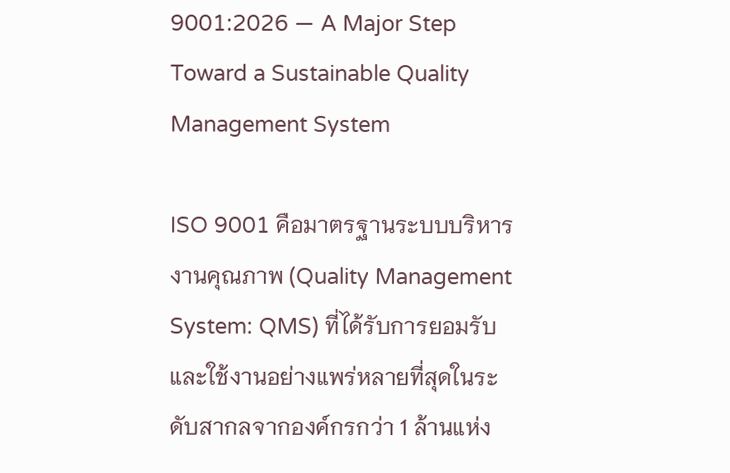9001:2026 — A Major Step Toward a Sustainable Quality Management System

ISO 9001 คือมาตรฐานระบบบริหารงานคุณภาพ (Quality Management System: QMS) ที่ได้รับการยอมรับและใช้งานอย่างแพร่หลายที่สุดในระดับสากลจากองค์กรกว่า 1 ล้านแห่ง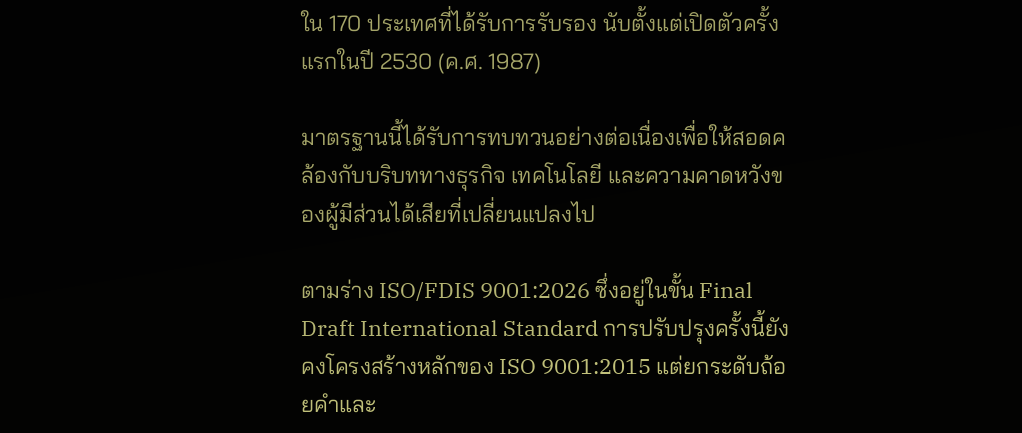ใน 170 ประเทศที่ได้รับการรับรอง นับตั้งแต่เปิดตัวครั้งแรกในปี 2530 (ค.ศ. 1987)

มาตรฐานนี้ได้รับการทบทวนอย่างต่อเนื่องเพื่อให้สอดคล้องกับบริบททางธุรกิจ เทคโนโลยี และความคาดหวังของผู้มีส่วนได้เสียที่เปลี่ยนแปลงไป

ตามร่าง ISO/FDIS 9001:2026 ซึ่งอยู่ในขั้น Final Draft International Standard การปรับปรุงครั้งนี้ยังคงโครงสร้างหลักของ ISO 9001:2015 แต่ยกระดับถ้อยคำและ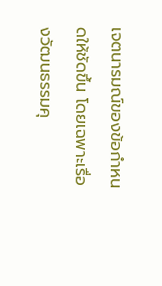เจตนารมณ์ของข้อกำหนดให้ชัดขึ้น โดยเฉพาะเรื่องวัฒนธรรมคุ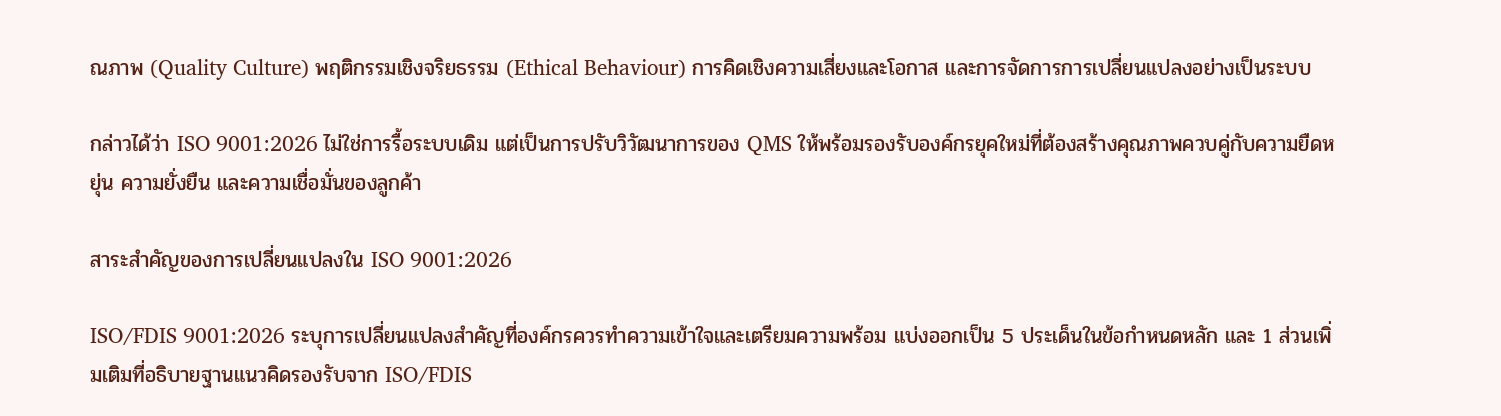ณภาพ (Quality Culture) พฤติกรรมเชิงจริยธรรม (Ethical Behaviour) การคิดเชิงความเสี่ยงและโอกาส และการจัดการการเปลี่ยนแปลงอย่างเป็นระบบ

กล่าวได้ว่า ISO 9001:2026 ไม่ใช่การรื้อระบบเดิม แต่เป็นการปรับวิวัฒนาการของ QMS ให้พร้อมรองรับองค์กรยุคใหม่ที่ต้องสร้างคุณภาพควบคู่กับความยืดหยุ่น ความยั่งยืน และความเชื่อมั่นของลูกค้า

สาระสำคัญของการเปลี่ยนแปลงใน ISO 9001:2026

ISO/FDIS 9001:2026 ระบุการเปลี่ยนแปลงสำคัญที่องค์กรควรทำความเข้าใจและเตรียมความพร้อม แบ่งออกเป็น 5 ประเด็นในข้อกำหนดหลัก และ 1 ส่วนเพิ่มเติมที่อธิบายฐานแนวคิดรองรับจาก ISO/FDIS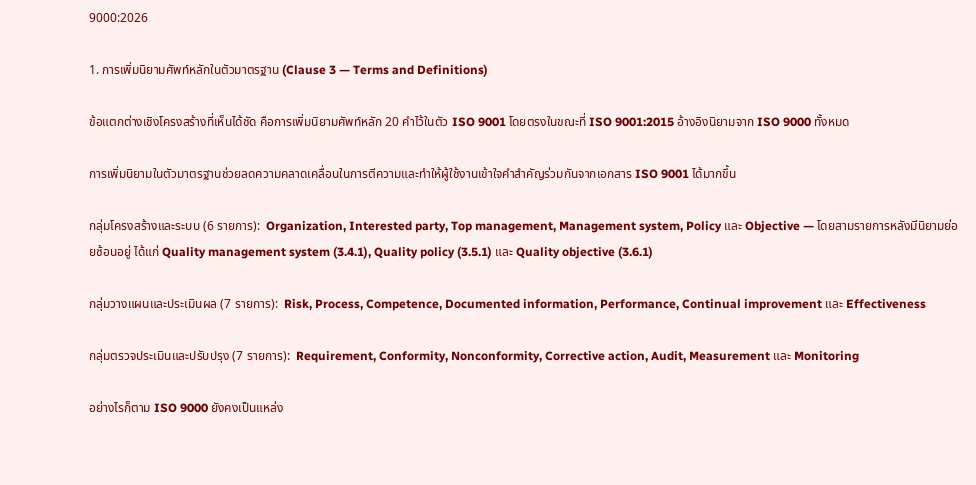9000:2026

1. การเพิ่มนิยามศัพท์หลักในตัวมาตรฐาน (Clause 3 — Terms and Definitions)

ข้อแตกต่างเชิงโครงสร้างที่เห็นได้ชัด คือการเพิ่มนิยามศัพท์หลัก 20 คำไว้ในตัว ISO 9001 โดยตรงในขณะที่ ISO 9001:2015 อ้างอิงนิยามจาก ISO 9000 ทั้งหมด

การเพิ่มนิยามในตัวมาตรฐานช่วยลดความคลาดเคลื่อนในการตีความและทำให้ผู้ใช้งานเข้าใจคำสำคัญร่วมกันจากเอกสาร ISO 9001 ได้มากขึ้น

กลุ่มโครงสร้างและระบบ (6 รายการ):  Organization, Interested party, Top management, Management system, Policy และ Objective — โดยสามรายการหลังมีนิยามย่อยซ้อนอยู่ ได้แก่ Quality management system (3.4.1), Quality policy (3.5.1) และ Quality objective (3.6.1)

กลุ่มวางแผนและประเมินผล (7 รายการ):  Risk, Process, Competence, Documented information, Performance, Continual improvement และ Effectiveness

กลุ่มตรวจประเมินและปรับปรุง (7 รายการ):  Requirement, Conformity, Nonconformity, Corrective action, Audit, Measurement และ Monitoring

อย่างไรก็ตาม ISO 9000 ยังคงเป็นแหล่ง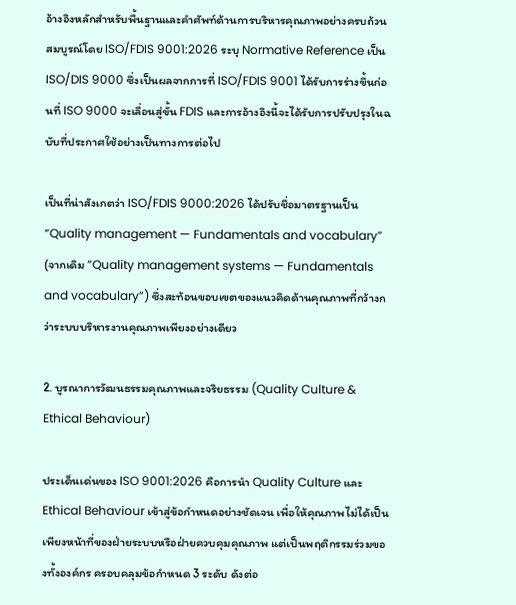อ้างอิงหลักสำหรับพื้นฐานและคำศัพท์ด้านการบริหารคุณภาพอย่างครบถ้วนสมบูรณ์โดย ISO/FDIS 9001:2026 ระบุ Normative Reference เป็น ISO/DIS 9000 ซึ่งเป็นผลจากการที่ ISO/FDIS 9001 ได้รับการร่างขึ้นก่อนที่ ISO 9000 จะเลื่อนสู่ขั้น FDIS และการอ้างอิงนี้จะได้รับการปรับปรุงในฉบับที่ประกาศใช้อย่างเป็นทางการต่อไป

เป็นที่น่าสังเกตว่า ISO/FDIS 9000:2026 ได้ปรับชื่อมาตรฐานเป็น “Quality management — Fundamentals and vocabulary” (จากเดิม “Quality management systems — Fundamentals and vocabulary”) ซึ่งสะท้อนขอบเขตของแนวคิดด้านคุณภาพที่กว้างกว่าระบบบริหารงานคุณภาพเพียงอย่างเดียว

2. บูรณาการวัฒนธรรมคุณภาพและจริยธรรม (Quality Culture & Ethical Behaviour)

ประเด็นเด่นของ ISO 9001:2026 คือการนำ Quality Culture และ Ethical Behaviour เข้าสู่ข้อกำหนดอย่างชัดเจน เพื่อให้คุณภาพไม่ได้เป็นเพียงหน้าที่ของฝ่ายระบบหรือฝ่ายควบคุมคุณภาพ แต่เป็นพฤติกรรมร่วมของทั้งองค์กร ครอบคลุมข้อกำหนด 3 ระดับ ดังต่อ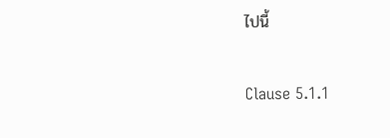ไปนี้

Clause 5.1.1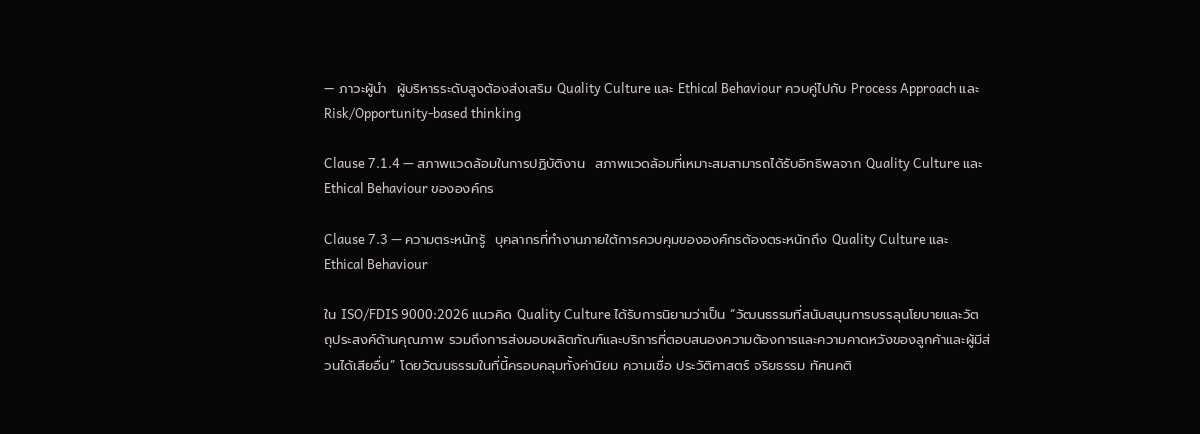— ภาวะผู้นำ  ผู้บริหารระดับสูงต้องส่งเสริม Quality Culture และ Ethical Behaviour ควบคู่ไปกับ Process Approach และ Risk/Opportunity-based thinking

Clause 7.1.4 — สภาพแวดล้อมในการปฏิบัติงาน  สภาพแวดล้อมที่เหมาะสมสามารถได้รับอิทธิพลจาก Quality Culture และ Ethical Behaviour ขององค์กร

Clause 7.3 — ความตระหนักรู้  บุคลากรที่ทำงานภายใต้การควบคุมขององค์กรต้องตระหนักถึง Quality Culture และ Ethical Behaviour

ใน ISO/FDIS 9000:2026 แนวคิด Quality Culture ได้รับการนิยามว่าเป็น “วัฒนธรรมที่สนับสนุนการบรรลุนโยบายและวัตถุประสงค์ด้านคุณภาพ รวมถึงการส่งมอบผลิตภัณฑ์และบริการที่ตอบสนองความต้องการและความคาดหวังของลูกค้าและผู้มีส่วนได้เสียอื่น” โดยวัฒนธรรมในที่นี้ครอบคลุมทั้งค่านิยม ความเชื่อ ประวัติศาสตร์ จริยธรรม ทัศนคติ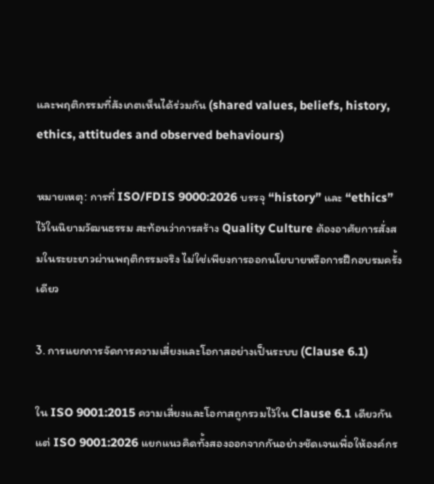และพฤติกรรมที่สังเกตเห็นได้ร่วมกัน (shared values, beliefs, history, ethics, attitudes and observed behaviours)

หมายเหตุ: การที่ ISO/FDIS 9000:2026 บรรจุ “history” และ “ethics” ไว้ในนิยามวัฒนธรรม สะท้อนว่าการสร้าง Quality Culture ต้องอาศัยการสั่งสมในระยะยาวผ่านพฤติกรรมจริง ไม่ใช่เพียงการออกนโยบายหรือการฝึกอบรมครั้งเดียว

3. การแยกการจัดการความเสี่ยงและโอกาสอย่างเป็นระบบ (Clause 6.1)

ใน ISO 9001:2015 ความเสี่ยงและโอกาสถูกรวมไว้ใน Clause 6.1 เดียวกัน แต่ ISO 9001:2026 แยกแนวคิดทั้งสองออกจากกันอย่างชัดเจนเพื่อให้องค์กร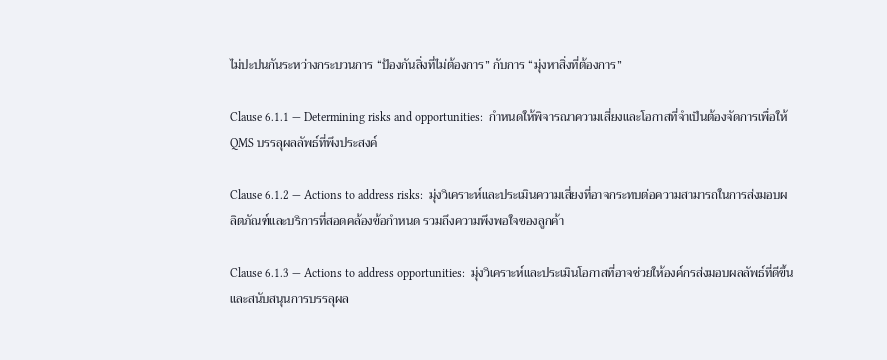ไม่ปะปนกันระหว่างกระบวนการ “ป้องกันสิ่งที่ไม่ต้องการ” กับการ “มุ่งหาสิ่งที่ต้องการ”

Clause 6.1.1 — Determining risks and opportunities:  กำหนดให้พิจารณาความเสี่ยงและโอกาสที่จำเป็นต้องจัดการเพื่อให้ QMS บรรลุผลลัพธ์ที่พึงประสงค์

Clause 6.1.2 — Actions to address risks:  มุ่งวิเคราะห์และประเมินความเสี่ยงที่อาจกระทบต่อความสามารถในการส่งมอบผลิตภัณฑ์และบริการที่สอดคล้องข้อกำหนด รวมถึงความพึงพอใจของลูกค้า

Clause 6.1.3 — Actions to address opportunities:  มุ่งวิเคราะห์และประเมินโอกาสที่อาจช่วยให้องค์กรส่งมอบผลลัพธ์ที่ดีขึ้น และสนับสนุนการบรรลุผล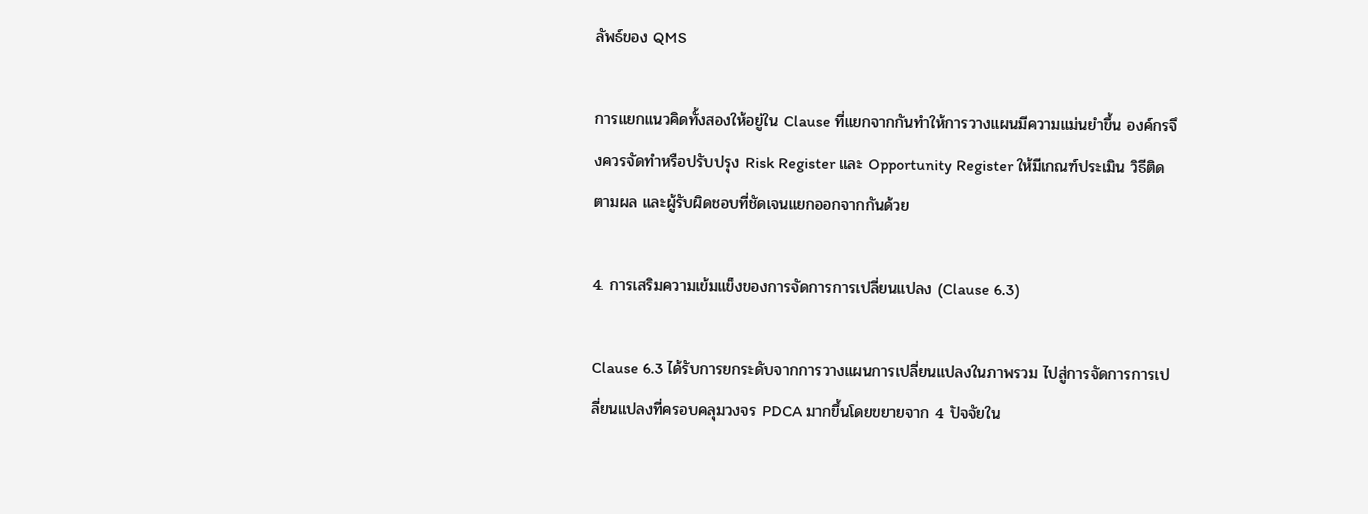ลัพธ์ของ QMS

การแยกแนวคิดทั้งสองให้อยู่ใน Clause ที่แยกจากกันทำให้การวางแผนมีความแม่นยำขึ้น องค์กรจึงควรจัดทำหรือปรับปรุง Risk Register และ Opportunity Register ให้มีเกณฑ์ประเมิน วิธีติดตามผล และผู้รับผิดชอบที่ชัดเจนแยกออกจากกันด้วย

4. การเสริมความเข้มแข็งของการจัดการการเปลี่ยนแปลง (Clause 6.3)

Clause 6.3 ได้รับการยกระดับจากการวางแผนการเปลี่ยนแปลงในภาพรวม ไปสู่การจัดการการเปลี่ยนแปลงที่ครอบคลุมวงจร PDCA มากขึ้นโดยขยายจาก 4 ปัจจัยใน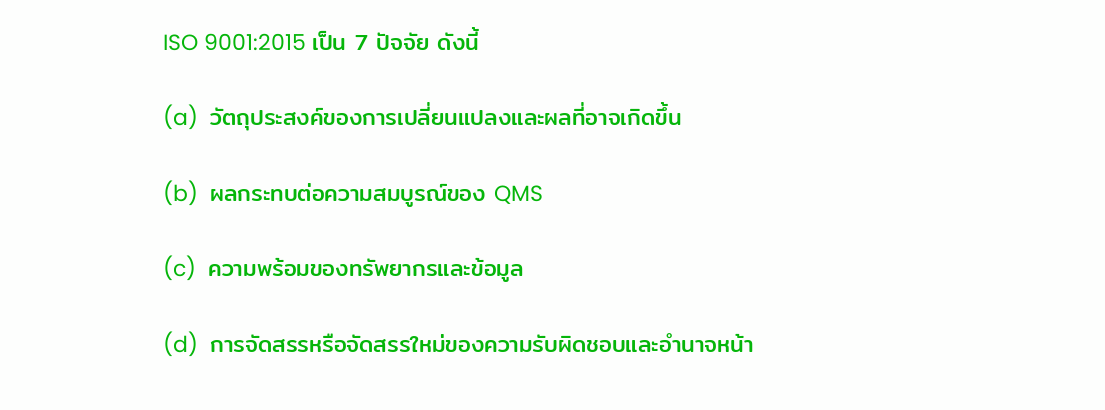ISO 9001:2015 เป็น 7 ปัจจัย ดังนี้

(a)  วัตถุประสงค์ของการเปลี่ยนแปลงและผลที่อาจเกิดขึ้น

(b)  ผลกระทบต่อความสมบูรณ์ของ QMS

(c)  ความพร้อมของทรัพยากรและข้อมูล

(d)  การจัดสรรหรือจัดสรรใหม่ของความรับผิดชอบและอำนาจหน้า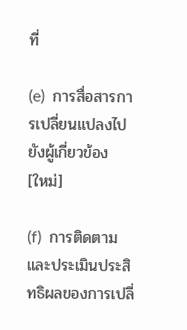ที่

(e)  การสื่อสารการเปลี่ยนแปลงไปยังผู้เกี่ยวข้อง  [ใหม่]

(f)  การติดตามและประเมินประสิทธิผลของการเปลี่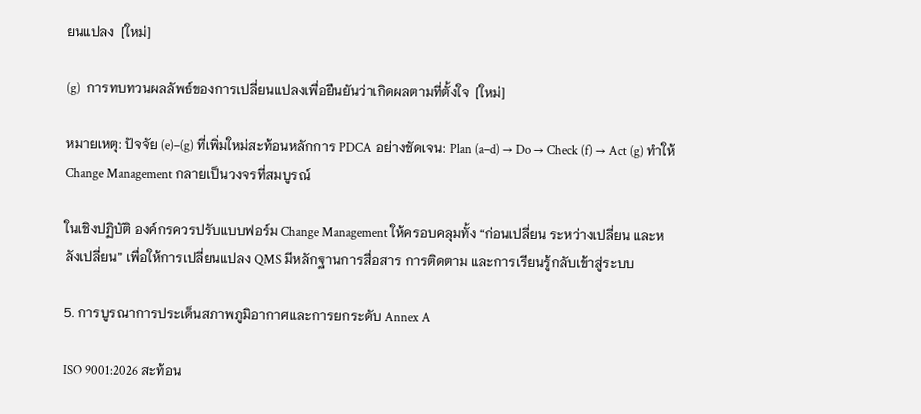ยนแปลง  [ใหม่]

(g)  การทบทวนผลลัพธ์ของการเปลี่ยนแปลงเพื่อยืนยันว่าเกิดผลตามที่ตั้งใจ  [ใหม่]

หมายเหตุ: ปัจจัย (e)–(g) ที่เพิ่มใหม่สะท้อนหลักการ PDCA อย่างชัดเจน: Plan (a–d) → Do → Check (f) → Act (g) ทำให้ Change Management กลายเป็นวงจรที่สมบูรณ์

ในเชิงปฏิบัติ องค์กรควรปรับแบบฟอร์ม Change Management ให้ครอบคลุมทั้ง “ก่อนเปลี่ยน ระหว่างเปลี่ยน และหลังเปลี่ยน” เพื่อให้การเปลี่ยนแปลง QMS มีหลักฐานการสื่อสาร การติดตาม และการเรียนรู้กลับเข้าสู่ระบบ

5. การบูรณาการประเด็นสภาพภูมิอากาศและการยกระดับ Annex A

ISO 9001:2026 สะท้อน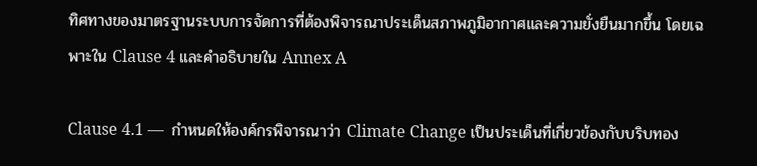ทิศทางของมาตรฐานระบบการจัดการที่ต้องพิจารณาประเด็นสภาพภูมิอากาศและความยั่งยืนมากขึ้น โดยเฉพาะใน Clause 4 และคำอธิบายใน Annex A

Clause 4.1 —  กำหนดให้องค์กรพิจารณาว่า Climate Change เป็นประเด็นที่เกี่ยวข้องกับบริบทอง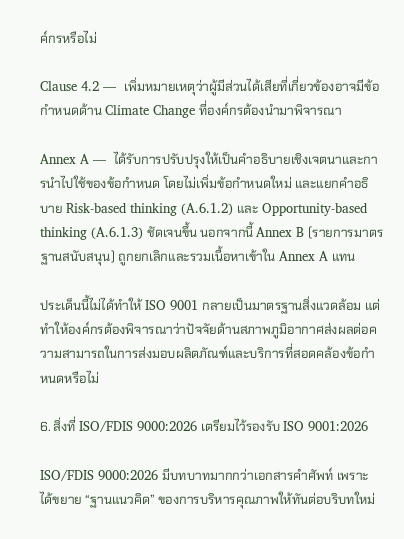ค์กรหรือไม่

Clause 4.2 —  เพิ่มหมายเหตุว่าผู้มีส่วนได้เสียที่เกี่ยวข้องอาจมีข้อกำหนดด้าน Climate Change ที่องค์กรต้องนำมาพิจารณา

Annex A —  ได้รับการปรับปรุงให้เป็นคำอธิบายเชิงเจตนาและการนำไปใช้ของข้อกำหนด โดยไม่เพิ่มข้อกำหนดใหม่ และแยกคำอธิบาย Risk-based thinking (A.6.1.2) และ Opportunity-based thinking (A.6.1.3) ชัดเจนขึ้น นอกจากนี้ Annex B (รายการมาตรฐานสนับสนุน) ถูกยกเลิกและรวมเนื้อหาเข้าใน Annex A แทน

ประเด็นนี้ไม่ได้ทำให้ ISO 9001 กลายเป็นมาตรฐานสิ่งแวดล้อม แต่ทำให้องค์กรต้องพิจารณาว่าปัจจัยด้านสภาพภูมิอากาศส่งผลต่อความสามารถในการส่งมอบผลิตภัณฑ์และบริการที่สอดคล้องข้อกำหนดหรือไม่

6. สิ่งที่ ISO/FDIS 9000:2026 เตรียมไว้รองรับ ISO 9001:2026

ISO/FDIS 9000:2026 มีบทบาทมากกว่าเอกสารคำศัพท์ เพราะได้ขยาย “ฐานแนวคิด” ของการบริหารคุณภาพให้ทันต่อบริบทใหม่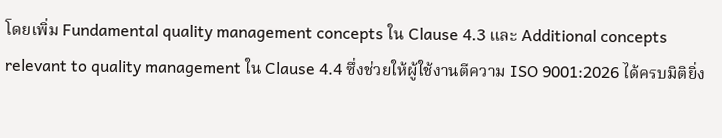โดยเพิ่ม Fundamental quality management concepts ใน Clause 4.3 และ Additional concepts relevant to quality management ใน Clause 4.4 ซึ่งช่วยให้ผู้ใช้งานตีความ ISO 9001:2026 ได้ครบมิติยิ่ง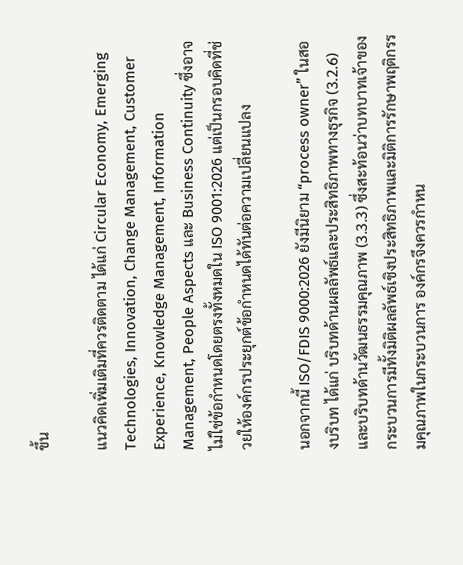ขึ้น

แนวคิดเพิ่มเติมที่ควรติดตาม ได้แก่ Circular Economy, Emerging Technologies, Innovation, Change Management, Customer Experience, Knowledge Management, Information Management, People Aspects และ Business Continuity ซึ่งอาจไม่ใช่ข้อกำหนดโดยตรงทั้งหมดใน ISO 9001:2026 แต่เป็นกรอบคิดที่ช่วยให้องค์กรประยุกต์ข้อกำหนดได้ทันต่อความเปลี่ยนแปลง

นอกจากนี้ ISO/FDIS 9000:2026 ยังมีนิยาม “process owner” ในสองบริบท ได้แก่ บริบทด้านผลลัพธ์และประสิทธิภาพทางธุรกิจ (3.2.6) และบริบทด้านวัฒนธรรมคุณภาพ (3.3.3) ซึ่งสะท้อนว่าบทบาทเจ้าของกระบวนการมีทั้งมิติผลลัพธ์เชิงประสิทธิภาพและมิติการรักษาพฤติกรรมคุณภาพในกระบวนการ องค์กรจึงควรกำหน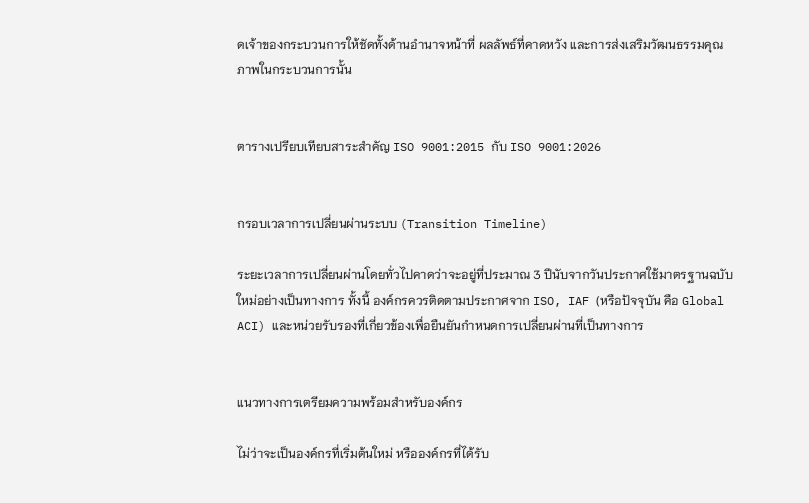ดเจ้าของกระบวนการให้ชัดทั้งด้านอำนาจหน้าที่ ผลลัพธ์ที่คาดหวัง และการส่งเสริมวัฒนธรรมคุณภาพในกระบวนการนั้น


ตารางเปรียบเทียบสาระสำคัญ ISO 9001:2015 กับ ISO 9001:2026


กรอบเวลาการเปลี่ยนผ่านระบบ (Transition Timeline)

ระยะเวลาการเปลี่ยนผ่านโดยทั่วไปคาดว่าจะอยู่ที่ประมาณ 3 ปีนับจากวันประกาศใช้มาตรฐานฉบับใหม่อย่างเป็นทางการ ทั้งนี้ องค์กรควรติดตามประกาศจาก ISO, IAF (หรือปัจจุบัน คือ Global ACI) และหน่วยรับรองที่เกี่ยวข้องเพื่อยืนยันกำหนดการเปลี่ยนผ่านที่เป็นทางการ


แนวทางการเตรียมความพร้อมสำหรับองค์กร

ไม่ว่าจะเป็นองค์กรที่เริ่มต้นใหม่ หรือองค์กรที่ได้รับ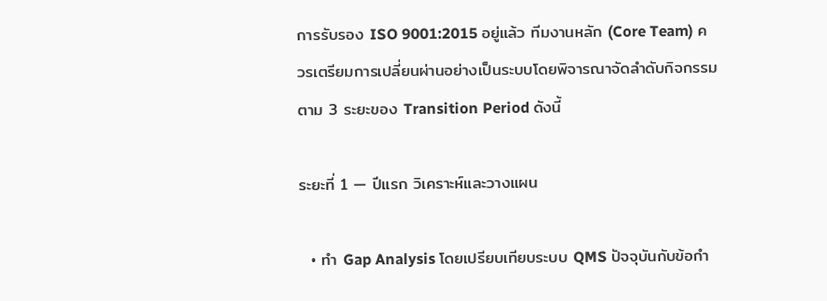การรับรอง ISO 9001:2015 อยู่แล้ว ทีมงานหลัก (Core Team) ควรเตรียมการเปลี่ยนผ่านอย่างเป็นระบบโดยพิจารณาจัดลำดับกิจกรรมตาม 3 ระยะของ Transition Period ดังนี้

ระยะที่ 1 — ปีแรก วิเคราะห์และวางแผน

  • ทำ Gap Analysis โดยเปรียบเทียบระบบ QMS ปัจจุบันกับข้อกำ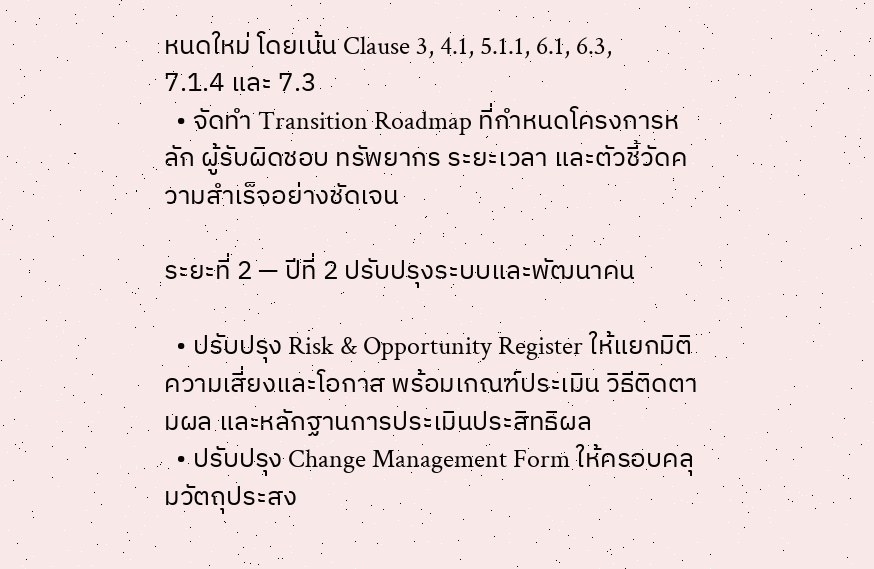หนดใหม่ โดยเน้น Clause 3, 4.1, 5.1.1, 6.1, 6.3, 7.1.4 และ 7.3
  • จัดทำ Transition Roadmap ที่กำหนดโครงการหลัก ผู้รับผิดชอบ ทรัพยากร ระยะเวลา และตัวชี้วัดความสำเร็จอย่างชัดเจน

ระยะที่ 2 — ปีที่ 2 ปรับปรุงระบบและพัฒนาคน

  • ปรับปรุง Risk & Opportunity Register ให้แยกมิติความเสี่ยงและโอกาส พร้อมเกณฑ์ประเมิน วิธีติดตามผล และหลักฐานการประเมินประสิทธิผล
  • ปรับปรุง Change Management Form ให้ครอบคลุมวัตถุประสง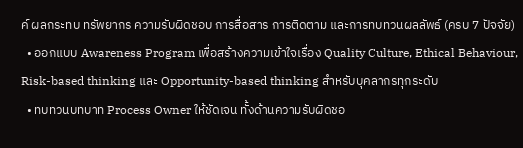ค์ ผลกระทบ ทรัพยากร ความรับผิดชอบ การสื่อสาร การติดตาม และการทบทวนผลลัพธ์ (ครบ 7 ปัจจัย)
  • ออกแบบ Awareness Program เพื่อสร้างความเข้าใจเรื่อง Quality Culture, Ethical Behaviour, Risk-based thinking และ Opportunity-based thinking สำหรับบุคลากรทุกระดับ
  • ทบทวนบทบาท Process Owner ให้ชัดเจน ทั้งด้านความรับผิดชอ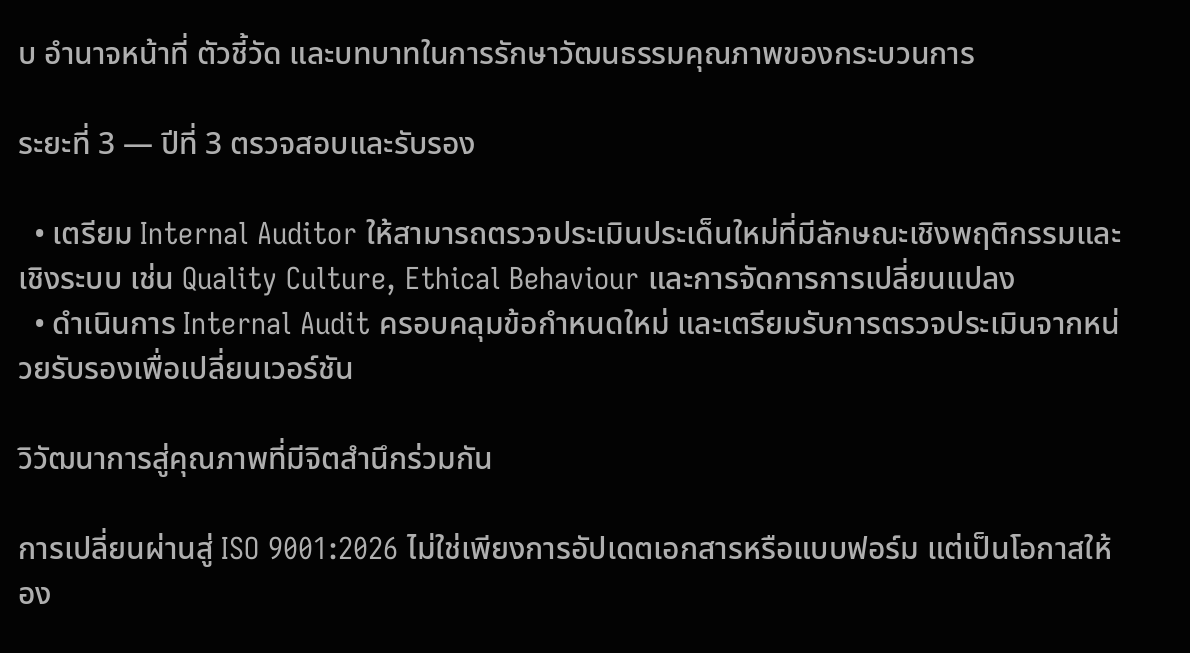บ อำนาจหน้าที่ ตัวชี้วัด และบทบาทในการรักษาวัฒนธรรมคุณภาพของกระบวนการ

ระยะที่ 3 — ปีที่ 3 ตรวจสอบและรับรอง

  • เตรียม Internal Auditor ให้สามารถตรวจประเมินประเด็นใหม่ที่มีลักษณะเชิงพฤติกรรมและเชิงระบบ เช่น Quality Culture, Ethical Behaviour และการจัดการการเปลี่ยนแปลง
  • ดำเนินการ Internal Audit ครอบคลุมข้อกำหนดใหม่ และเตรียมรับการตรวจประเมินจากหน่วยรับรองเพื่อเปลี่ยนเวอร์ชัน

วิวัฒนาการสู่คุณภาพที่มีจิตสำนึกร่วมกัน

การเปลี่ยนผ่านสู่ ISO 9001:2026 ไม่ใช่เพียงการอัปเดตเอกสารหรือแบบฟอร์ม แต่เป็นโอกาสให้อง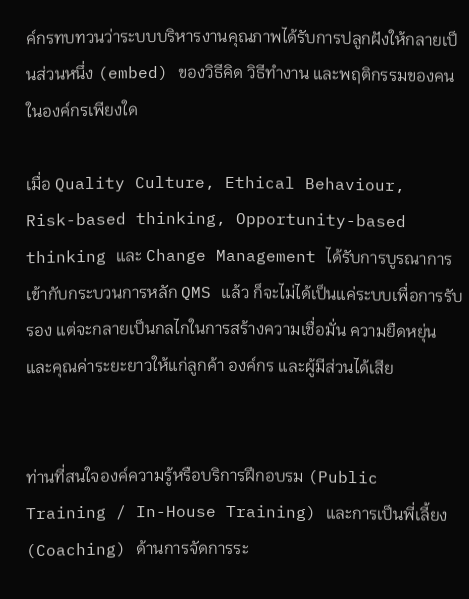ค์กรทบทวนว่าระบบบริหารงานคุณภาพได้รับการปลูกฝังให้กลายเป็นส่วนหนึ่ง (embed) ของวิธีคิด วิธีทำงาน และพฤติกรรมของคนในองค์กรเพียงใด

เมื่อ Quality Culture, Ethical Behaviour, Risk-based thinking, Opportunity-based thinking และ Change Management ได้รับการบูรณาการเข้ากับกระบวนการหลัก QMS แล้ว ก็จะไม่ได้เป็นแค่ระบบเพื่อการรับรอง แต่จะกลายเป็นกลไกในการสร้างความเชื่อมั่น ความยืดหยุ่น และคุณค่าระยะยาวให้แก่ลูกค้า องค์กร และผู้มีส่วนได้เสีย


ท่านที่สนใจองค์ความรู้หรือบริการฝึกอบรม (Public Training / In-House Training) และการเป็นพี่เลี้ยง (Coaching) ด้านการจัดการระ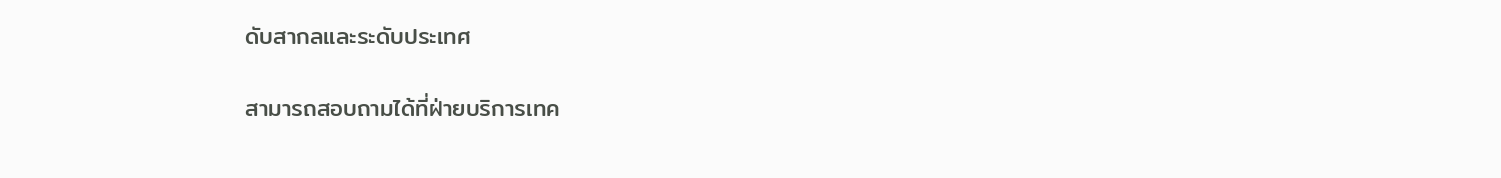ดับสากลและระดับประเทศ

สามารถสอบถามได้ที่ฝ่ายบริการเทค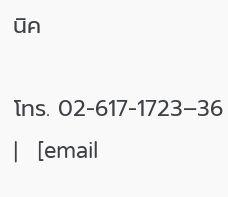นิค

โทร. 02-617-1723–36   |   [email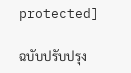protected]

ฉบับปรับปรุง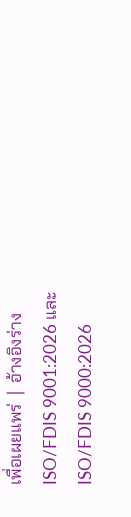เพื่อเผยแพร่  |  อ้างอิงร่าง ISO/FDIS 9001:2026 และ ISO/FDIS 9000:2026